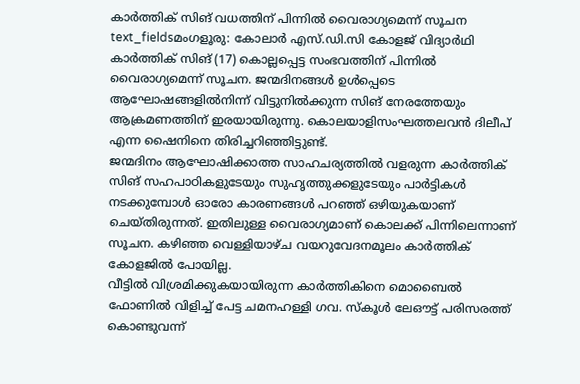കാർത്തിക് സിങ് വധത്തിന് പിന്നിൽ വൈരാഗ്യമെന്ന് സൂചന
text_fieldsമംഗളൂരു: കോലാർ എസ്.ഡി.സി കോളജ് വിദ്യാർഥി കാർത്തിക് സിങ് (17) കൊല്ലപ്പെട്ട സംഭവത്തിന് പിന്നിൽ വൈരാഗ്യമെന്ന് സൂചന. ജന്മദിനങ്ങൾ ഉൾപ്പെടെ ആഘോഷങ്ങളിൽനിന്ന് വിട്ടുനിൽക്കുന്ന സിങ് നേരത്തേയും ആക്രമണത്തിന് ഇരയായിരുന്നു. കൊലയാളിസംഘത്തലവൻ ദിലീപ് എന്ന ഷൈനിനെ തിരിച്ചറിഞ്ഞിട്ടുണ്ട്.
ജന്മദിനം ആഘോഷിക്കാത്ത സാഹചര്യത്തിൽ വളരുന്ന കാർത്തിക് സിങ് സഹപാഠികളുടേയും സുഹൃത്തുക്കളുടേയും പാർട്ടികൾ നടക്കുമ്പോൾ ഓരോ കാരണങ്ങൾ പറഞ്ഞ് ഒഴിയുകയാണ് ചെയ്തിരുന്നത്. ഇതിലുള്ള വൈരാഗ്യമാണ് കൊലക്ക് പിന്നിലെന്നാണ് സൂചന. കഴിഞ്ഞ വെള്ളിയാഴ്ച വയറുവേദനമൂലം കാർത്തിക് കോളജിൽ പോയില്ല.
വീട്ടിൽ വിശ്രമിക്കുകയായിരുന്ന കാർത്തികിനെ മൊബൈൽ ഫോണിൽ വിളിച്ച് പേട്ട ചമനഹള്ളി ഗവ. സ്കൂൾ ലേഔട്ട് പരിസരത്ത് കൊണ്ടുവന്ന്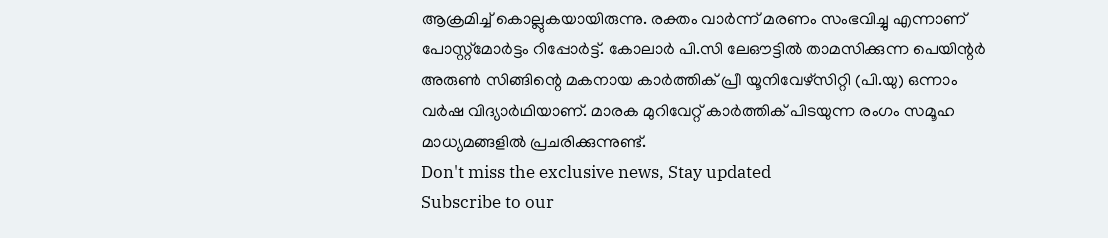ആക്രമിച്ച് കൊല്ലുകയായിരുന്നു. രക്തം വാർന്ന് മരണം സംഭവിച്ചു എന്നാണ് പോസ്റ്റ്മോർട്ടം റിപ്പോർട്ട്. കോലാർ പി.സി ലേഔട്ടിൽ താമസിക്കുന്ന പെയിന്റർ അരുൺ സിങ്ങിന്റെ മകനായ കാർത്തിക് പ്രീ യൂനിവേഴ്സിറ്റി (പി.യു) ഒന്നാം വർഷ വിദ്യാർഥിയാണ്. മാരക മുറിവേറ്റ് കാർത്തിക് പിടയുന്ന രംഗം സമൂഹ മാധ്യമങ്ങളിൽ പ്രചരിക്കുന്നുണ്ട്.
Don't miss the exclusive news, Stay updated
Subscribe to our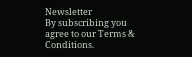Newsletter
By subscribing you agree to our Terms & Conditions.